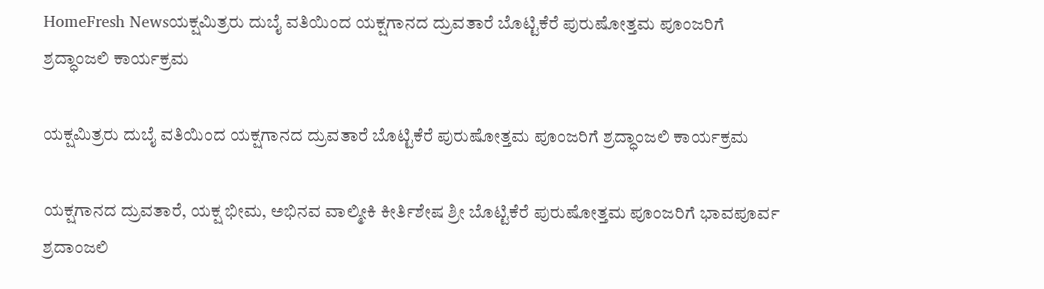HomeFresh Newsಯಕ್ಷಮಿತ್ರರು ದುಬೈ ವತಿಯಿಂದ ಯಕ್ಷಗಾನದ ದ್ರುವತಾರೆ ಬೊಟ್ಟಿಕೆರೆ ಪುರುಷೋತ್ತಮ ಪೂಂಜರಿಗೆ ಶ್ರದ್ಧಾಂಜಲಿ ಕಾರ್ಯಕ್ರಮ

ಯಕ್ಷಮಿತ್ರರು ದುಬೈ ವತಿಯಿಂದ ಯಕ್ಷಗಾನದ ದ್ರುವತಾರೆ ಬೊಟ್ಟಿಕೆರೆ ಪುರುಷೋತ್ತಮ ಪೂಂಜರಿಗೆ ಶ್ರದ್ಧಾಂಜಲಿ ಕಾರ್ಯಕ್ರಮ

ಯಕ್ಷಗಾನದ ದ್ರುವತಾರೆ, ಯಕ್ಷ ಭೀಮ, ಅಭಿನವ ವಾಲ್ಮೀಕಿ ಕೀರ್ತಿಶೇಷ ಶ್ರೀ ಬೊಟ್ಟಿಕೆರೆ ಪುರುಷೋತ್ತಮ ಪೂಂಜರಿಗೆ ಭಾವಪೂರ್ವ ಶ್ರದಾಂಜಲಿ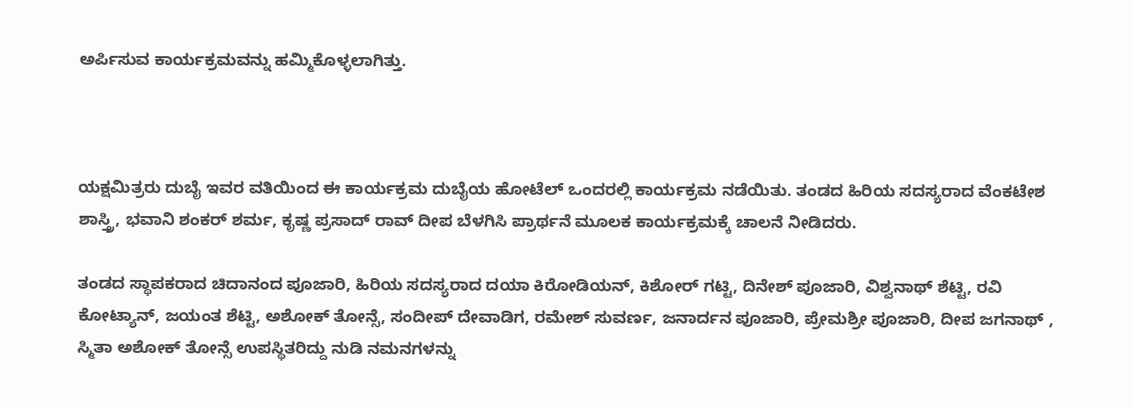ಅರ್ಪಿಸುವ ಕಾರ್ಯಕ್ರಮವನ್ನು ಹಮ್ಮಿಕೊಳ್ಳಲಾಗಿತ್ತು.



ಯಕ್ಷಮಿತ್ರರು ದುಬೈ ಇವರ ವತಿಯಿಂದ ಈ ಕಾರ್ಯಕ್ರಮ ದುಬೈಯ ಹೋಟೆಲ್ ಒಂದರಲ್ಲಿ ಕಾರ್ಯಕ್ರಮ ನಡೆಯಿತು. ತಂಡದ ಹಿರಿಯ ಸದಸ್ಯರಾದ ವೆಂಕಟೇಶ ಶಾಸ್ತ್ರಿ, ಭವಾನಿ ಶಂಕರ್ ಶರ್ಮ, ಕೃಷ್ಣ ಪ್ರಸಾದ್ ರಾವ್ ದೀಪ ಬೆಳಗಿಸಿ ಪ್ರಾರ್ಥನೆ ಮೂಲಕ ಕಾರ್ಯಕ್ರಮಕ್ಕೆ ಚಾಲನೆ ನೀಡಿದರು.

ತಂಡದ ಸ್ಥಾಪಕರಾದ ಚಿದಾನಂದ ಪೂಜಾರಿ, ಹಿರಿಯ ಸದಸ್ಯರಾದ ದಯಾ ಕಿರೋಡಿಯನ್, ಕಿಶೋರ್ ಗಟ್ಟಿ, ದಿನೇಶ್ ಪೂಜಾರಿ, ವಿಶ್ವನಾಥ್ ಶೆಟ್ಟಿ, ರವಿ ಕೋಟ್ಯಾನ್, ಜಯಂತ ಶೆಟ್ಟಿ, ಅಶೋಕ್ ತೋನ್ಸೆ, ಸಂದೀಪ್ ದೇವಾಡಿಗ, ರಮೇಶ್ ಸುವರ್ಣ, ಜನಾರ್ದನ ಪೂಜಾರಿ, ಪ್ರೇಮಶ್ರೀ ಪೂಜಾರಿ, ದೀಪ ಜಗನಾಥ್ , ಸ್ಮಿತಾ ಅಶೋಕ್ ತೋನ್ಸೆ ಉಪಸ್ಥಿತರಿದ್ದು ನುಡಿ ನಮನಗಳನ್ನು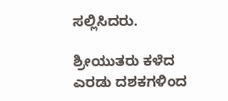ಸಲ್ಲಿಸಿದರು.

ಶ್ರೀಯುತರು ಕಳೆದ ಎರಡು ದಶಕಗಳಿಂದ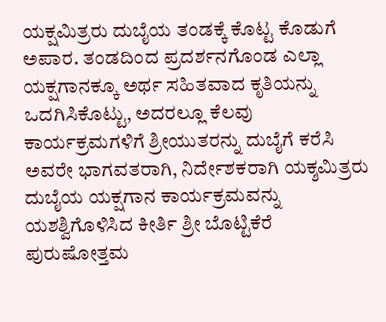ಯಕ್ಷಮಿತ್ರರು ದುಬೈಯ ತಂಡಕ್ಕೆ ಕೊಟ್ಟ ಕೊಡುಗೆ ಅಪಾರ. ತಂಡದಿಂದ ಪ್ರದರ್ಶನಗೊಂಡ ಎಲ್ಲಾ ಯಕ್ಷಗಾನಕ್ಕೂ ಅರ್ಥ ಸಹಿತವಾದ ಕೃತಿಯನ್ನು ಒದಗಿಸಿಕೊಟ್ಟು, ಅದರಲ್ಲೂ ಕೆಲವು ಕಾರ್ಯಕ್ರಮಗಳಿಗೆ ಶ್ರೀಯುತರನ್ನು ದುಬೈಗೆ ಕರೆಸಿ ಅವರೇ ಭಾಗವತರಾಗಿ, ನಿರ್ದೇಶಕರಾಗಿ ಯಕ್ಶಮಿತ್ರರು ದುಬೈಯ ಯಕ್ಷಗಾನ ಕಾರ್ಯಕ್ರಮವನ್ನು ಯಶಶ್ವಿಗೊಳಿಸಿದ ಕೀರ್ತಿ ಶ್ರೀ ಬೊಟ್ಟಿಕೆರೆ ಪುರುಷೋತ್ತಮ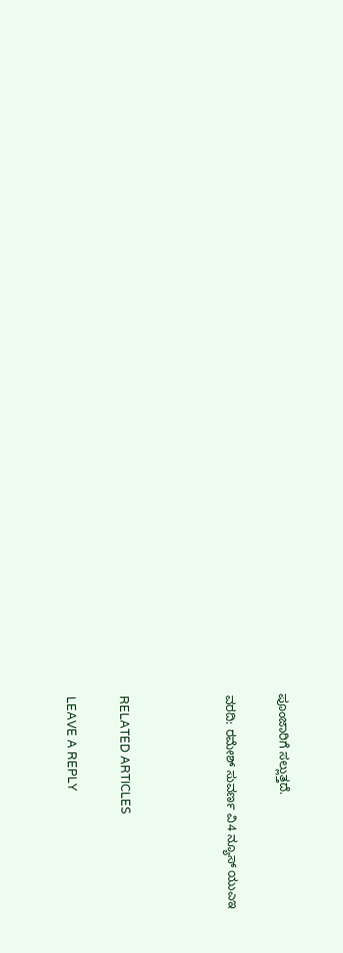ಪೂಂಜಾರಿಗೆ ಸಲ್ಲುತ್ತದೆ.

ವರದಿ: ರಮೇಶ್ ಸುವರ್ಣ ವಿ4 ನ್ಯೂಸ್ ಯುಎಇ



RELATED ARTICLES

LEAVE A REPLY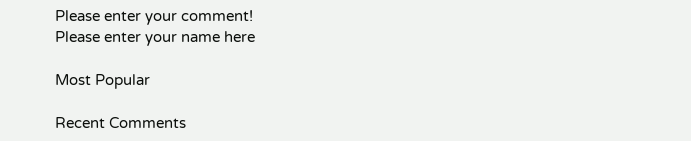Please enter your comment!
Please enter your name here

Most Popular

Recent Comments